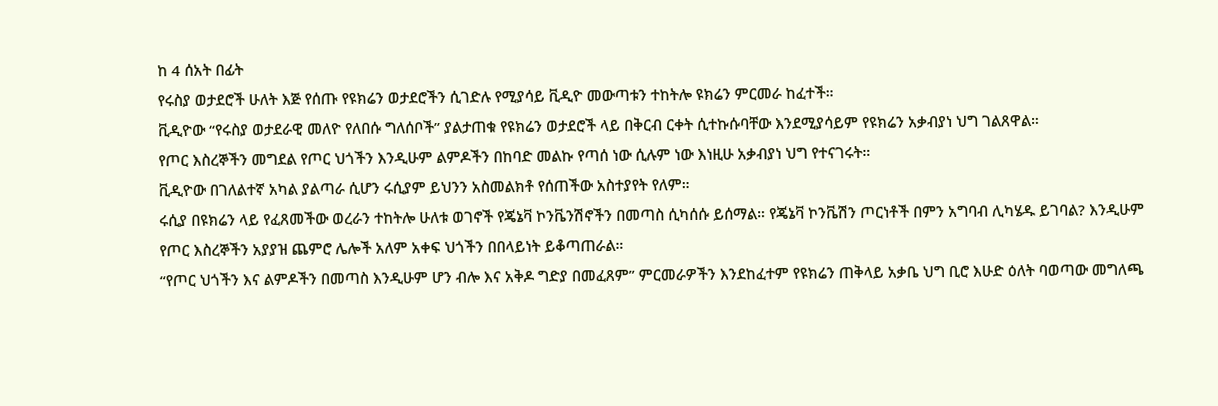ከ 4 ሰአት በፊት
የሩስያ ወታደሮች ሁለት እጅ የሰጡ የዩክሬን ወታደሮችን ሲገድሉ የሚያሳይ ቪዲዮ መውጣቱን ተከትሎ ዩክሬን ምርመራ ከፈተች።
ቪዲዮው “የሩስያ ወታደራዊ መለዮ የለበሱ ግለሰቦች” ያልታጠቁ የዩክሬን ወታደሮች ላይ በቅርብ ርቀት ሲተኩሱባቸው እንደሚያሳይም የዩክሬን አቃብያነ ህግ ገልጸዋል።
የጦር እስረኞችን መግደል የጦር ህጎችን እንዲሁም ልምዶችን በከባድ መልኩ የጣሰ ነው ሲሉም ነው እነዚሁ አቃብያነ ህግ የተናገሩት።
ቪዲዮው በገለልተኛ አካል ያልጣራ ሲሆን ሩሲያም ይህንን አስመልክቶ የሰጠችው አስተያየት የለም።
ሩሲያ በዩክሬን ላይ የፈጸመችው ወረራን ተከትሎ ሁለቱ ወገኖች የጄኔቫ ኮንቬንሽኖችን በመጣስ ሲካሰሱ ይሰማል። የጄኔቫ ኮንቬሽን ጦርነቶች በምን አግባብ ሊካሄዱ ይገባል? እንዲሁም የጦር እስረኞችን አያያዝ ጨምሮ ሌሎች አለም አቀፍ ህጎችን በበላይነት ይቆጣጠራል።
“የጦር ህጎችን እና ልምዶችን በመጣስ እንዲሁም ሆን ብሎ እና አቅዶ ግድያ በመፈጸም” ምርመራዎችን እንደከፈተም የዩክሬን ጠቅላይ አቃቤ ህግ ቢሮ እሁድ ዕለት ባወጣው መግለጫ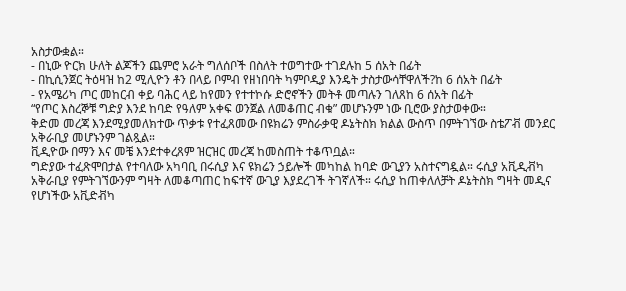አስታውቋል።
- በኒው ዮርክ ሁለት ልጆችን ጨምሮ አራት ግለሰቦች በስለት ተወግተው ተገደሉከ 5 ሰአት በፊት
- በኪሲንጀር ትዕዛዝ ከ2 ሚሊዮን ቶን በላይ ቦምብ የዘነበባት ካምቦዲያ እንዴት ታስታውሳቸዋለች?ከ 6 ሰአት በፊት
- የአሜሪካ ጦር መከርብ ቀይ ባሕር ላይ ከየመን የተተኮሱ ድሮኖችን መትቶ መጣሉን ገለጸከ 6 ሰአት በፊት
“የጦር እስረኞቹ ግድያ እንደ ከባድ የዓለም አቀፍ ወንጀል ለመቆጠር ብቁ” መሆኑንም ነው ቢሮው ያስታወቀው።
ቅድመ መረጃ እንደሚያመለክተው ጥቃቱ የተፈጸመው በዩክሬን ምስራቃዊ ዶኔትስክ ክልል ውስጥ በምትገኘው ስቴፖቭ መንደር አቅራቢያ መሆኑንም ገልጿል።
ቪዲዮው በማን እና መቼ እንደተቀረጸም ዝርዝር መረጃ ከመስጠት ተቆጥቧል።
ግድያው ተፈጽሞበታል የተባለው አካባቢ በሩሲያ እና ዩክሬን ኃይሎች መካከል ከባድ ውጊያን አስተናግዷል። ሩሲያ አቪዲቭካ አቅራቢያ የምትገኘውንም ግዛት ለመቆጣጠር ከፍተኛ ውጊያ እያደረገች ትገኛለች። ሩሲያ ከጠቀለለቻት ዶኔትስክ ግዛት መዲና የሆነችው አቪድቭካ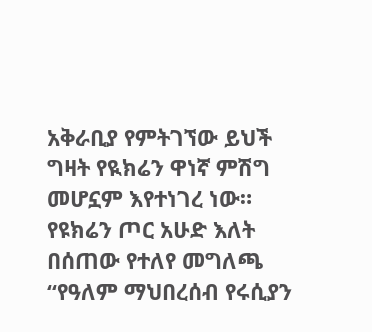አቅራቢያ የምትገኘው ይህች ግዛት የዪክሬን ዋነኛ ምሽግ መሆኗም እየተነገረ ነው።
የዩክሬን ጦር አሁድ እለት በሰጠው የተለየ መግለጫ “የዓለም ማህበረሰብ የሩሲያን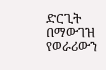ድርጊት በማውገዝ የወራሪውን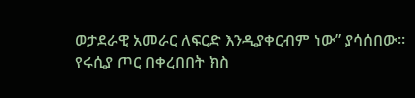ወታደራዊ አመራር ለፍርድ እንዲያቀርብም ነው” ያሳሰበው።
የሩሲያ ጦር በቀረበበት ክስ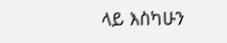ላይ እስካሁን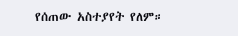የሰጠው አስተያየት የለም።